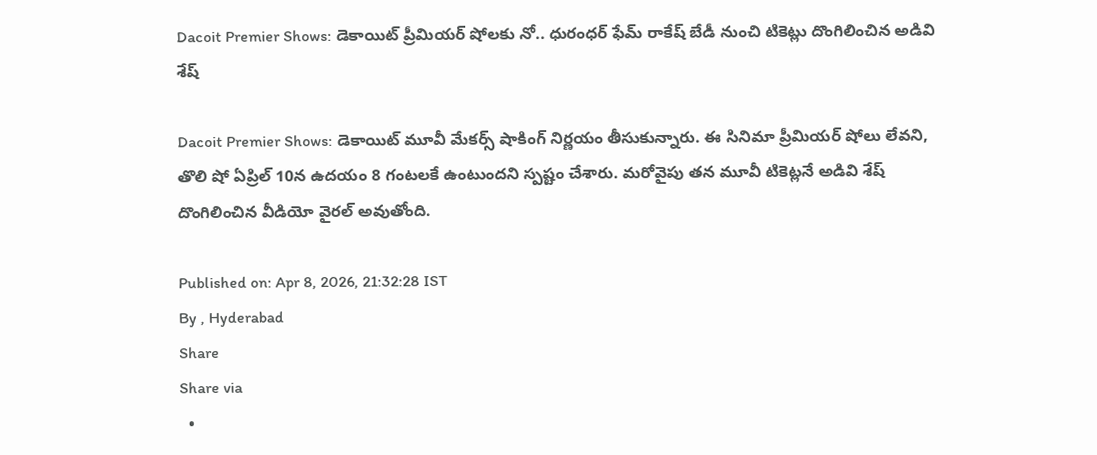Dacoit Premier Shows: డెకాయిట్ ప్రీమియర్ షోలకు నో.. ధురంధర్ ఫేమ్ రాకేష్ బేడీ నుంచి టికెట్లు దొంగిలించిన అడివి శేష్

Dacoit Premier Shows: డెకాయిట్ మూవీ మేకర్స్ షాకింగ్ నిర్ణయం తీసుకున్నారు. ఈ సినిమా ప్రీమియర్ షోలు లేవని, తొలి షో ఏప్రిల్ 10న ఉదయం 8 గంటలకే ఉంటుందని స్పష్టం చేశారు. మరోవైపు తన మూవీ టికెట్లనే అడివి శేష్ దొంగిలించిన వీడియో వైరల్ అవుతోంది.

Published on: Apr 8, 2026, 21:32:28 IST
By , Hyderabad
Share
Share via
  •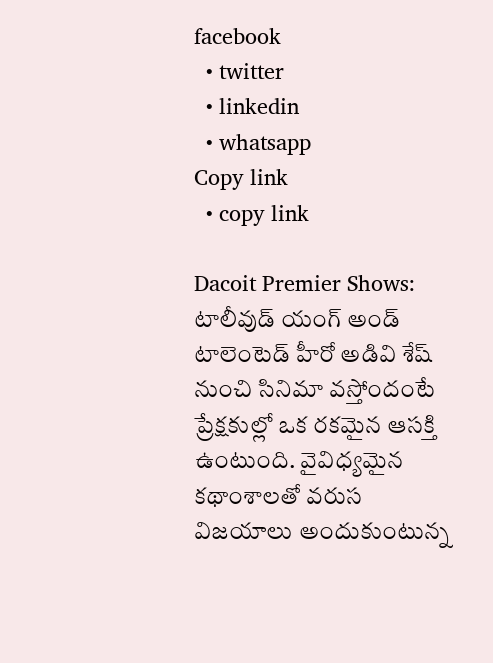facebook
  • twitter
  • linkedin
  • whatsapp
Copy link
  • copy link

Dacoit Premier Shows: టాలీవుడ్ యంగ్ అండ్ టాలెంటెడ్ హీరో అడివి శేష్ నుంచి సినిమా వస్తోందంటే ప్రేక్షకుల్లో ఒక రకమైన ఆసక్తి ఉంటుంది. వైవిధ్యమైన కథాంశాలతో వరుస విజయాలు అందుకుంటున్న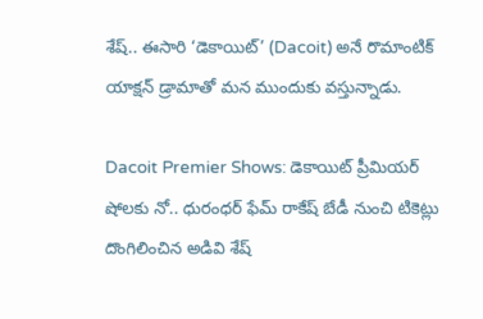శేష్.. ఈసారి ‘డెకాయిట్’ (Dacoit) అనే రొమాంటిక్ యాక్షన్ డ్రామాతో మన ముందుకు వస్తున్నాడు.

Dacoit Premier Shows: డెకాయిట్ ప్రీమియర్ షోలకు నో.. ధురంధర్ ఫేమ్ రాకేష్ బేడీ నుంచి టికెట్లు దొంగిలించిన అడివి శేష్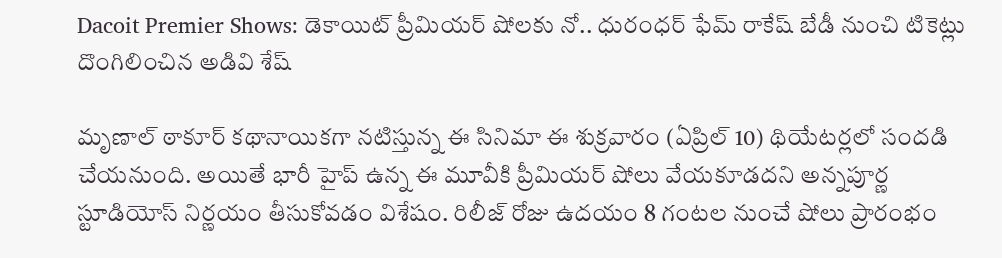Dacoit Premier Shows: డెకాయిట్ ప్రీమియర్ షోలకు నో.. ధురంధర్ ఫేమ్ రాకేష్ బేడీ నుంచి టికెట్లు దొంగిలించిన అడివి శేష్

మృణాల్ ఠాకూర్ కథానాయికగా నటిస్తున్న ఈ సినిమా ఈ శుక్రవారం (ఏప్రిల్ 10) థియేటర్లలో సందడి చేయనుంది. అయితే భారీ హైప్ ఉన్న ఈ మూవీకి ప్రీమియర్ షోలు వేయకూడదని అన్నపూర్ణ స్టూడియోస్ నిర్ణయం తీసుకోవడం విశేషం. రిలీజ్ రోజు ఉదయం 8 గంటల నుంచే షోలు ప్రారంభం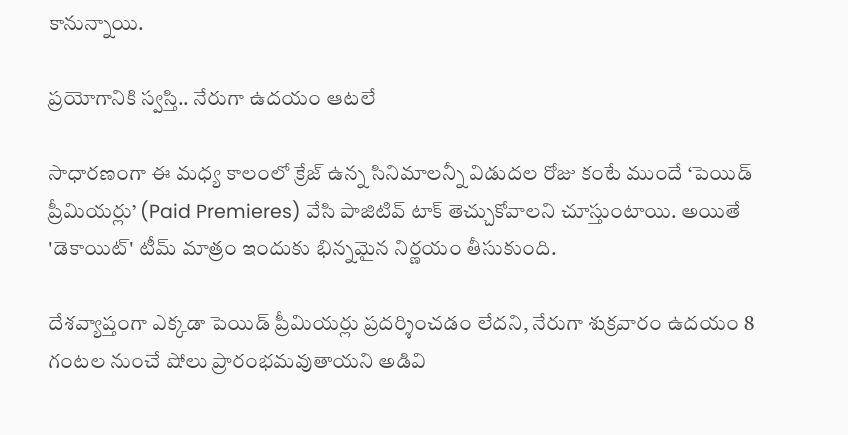కానున్నాయి.

ప్రయోగానికి స్వస్తి.. నేరుగా ఉదయం ఆటలే

సాధారణంగా ఈ మధ్య కాలంలో క్రేజ్ ఉన్న సినిమాలన్నీ విడుదల రోజు కంటే ముందే ‘పెయిడ్ ప్రీమియర్లు’ (Paid Premieres) వేసి పాజిటివ్ టాక్ తెచ్చుకోవాలని చూస్తుంటాయి. అయితే 'డెకాయిట్' టీమ్ మాత్రం ఇందుకు భిన్నమైన నిర్ణయం తీసుకుంది.

దేశవ్యాప్తంగా ఎక్కడా పెయిడ్ ప్రీమియర్లు ప్రదర్శించడం లేదని, నేరుగా శుక్రవారం ఉదయం 8 గంటల నుంచే షోలు ప్రారంభమవుతాయని అడివి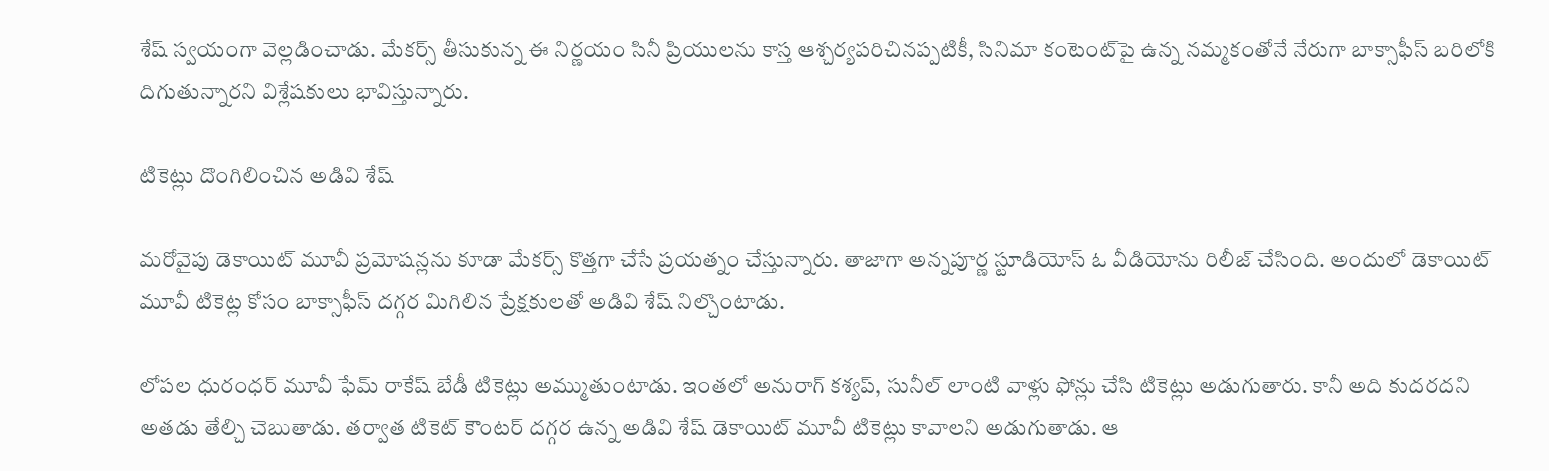శేష్ స్వయంగా వెల్లడించాడు. మేకర్స్ తీసుకున్న ఈ నిర్ణయం సినీ ప్రియులను కాస్త ఆశ్చర్యపరిచినప్పటికీ, సినిమా కంటెంట్‌పై ఉన్న నమ్మకంతోనే నేరుగా బాక్సాఫీస్ బరిలోకి దిగుతున్నారని విశ్లేషకులు భావిస్తున్నారు.

టికెట్లు దొంగిలించిన అడివి శేష్

మరోవైపు డెకాయిట్ మూవీ ప్రమోషన్లను కూడా మేకర్స్ కొత్తగా చేసే ప్రయత్నం చేస్తున్నారు. తాజాగా అన్నపూర్ణ స్టూడియోస్ ఓ వీడియోను రిలీజ్ చేసింది. అందులో డెకాయిట్ మూవీ టికెట్ల కోసం బాక్సాఫీస్ దగ్గర మిగిలిన ప్రేక్షకులతో అడివి శేష్ నిల్చొంటాడు.

లోపల ధురంధర్ మూవీ ఫేమ్ రాకేష్ బేడీ టికెట్లు అమ్ముతుంటాడు. ఇంతలో అనురాగ్ కశ్యప్, సునీల్ లాంటి వాళ్లు ఫోన్లు చేసి టికెట్లు అడుగుతారు. కానీ అది కుదరదని అతడు తేల్చి చెబుతాడు. తర్వాత టికెట్ కౌంటర్ దగ్గర ఉన్న అడివి శేష్ డెకాయిట్ మూవీ టికెట్లు కావాలని అడుగుతాడు. ఆ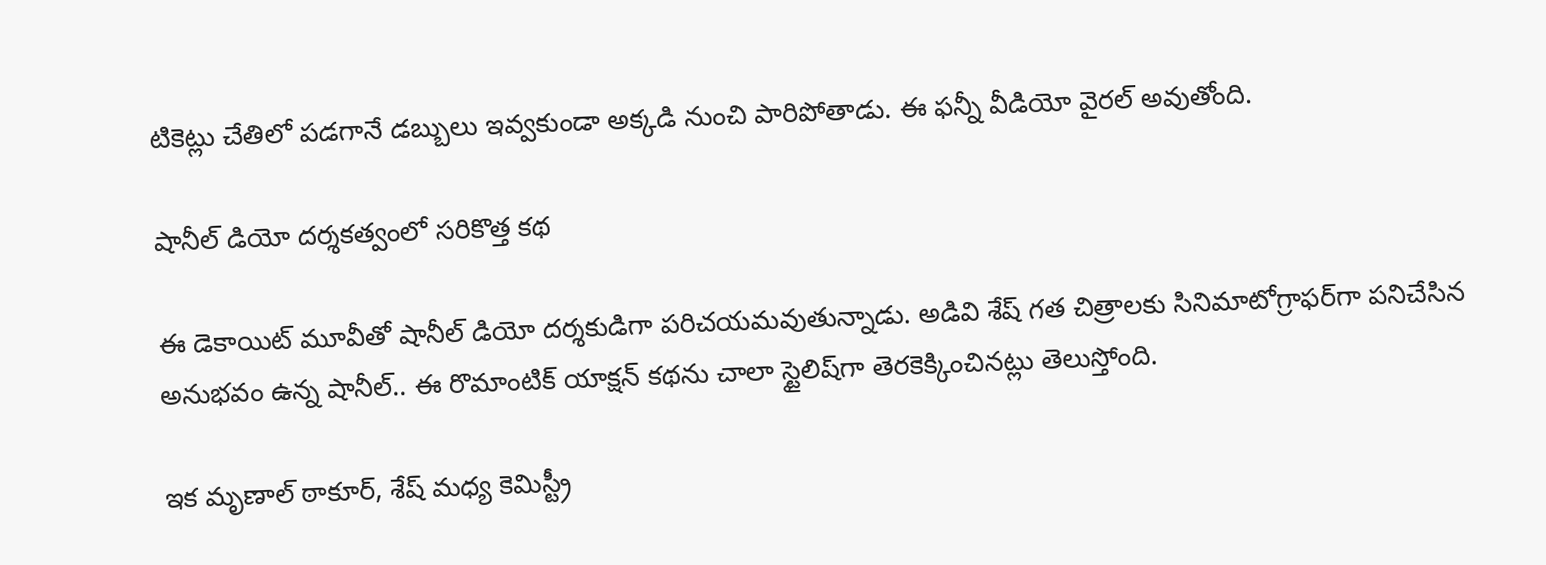టికెట్లు చేతిలో పడగానే డబ్బులు ఇవ్వకుండా అక్కడి నుంచి పారిపోతాడు. ఈ ఫన్నీ వీడియో వైరల్ అవుతోంది.

షానీల్ డియో దర్శకత్వంలో సరికొత్త కథ

ఈ డెకాయిట్ మూవీతో షానీల్ డియో దర్శకుడిగా పరిచయమవుతున్నాడు. అడివి శేష్ గత చిత్రాలకు సినిమాటోగ్రాఫర్‌గా పనిచేసిన అనుభవం ఉన్న షానీల్.. ఈ రొమాంటిక్ యాక్షన్ కథను చాలా స్టైలిష్‌గా తెరకెక్కించినట్లు తెలుస్తోంది.

ఇక మృణాల్ ఠాకూర్, శేష్ మధ్య కెమిస్ట్రీ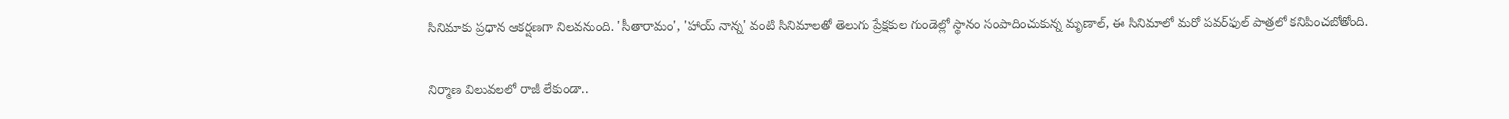సినిమాకు ప్రధాన ఆకర్షణగా నిలవనుంది. 'సీతారామం', 'హాయ్ నాన్న' వంటి సినిమాలతో తెలుగు ప్రేక్షకుల గుండెల్లో స్థానం సంపాదించుకున్న మృణాల్, ఈ సినిమాలో మరో పవర్‌ఫుల్ పాత్రలో కనిపించబోతోంది.

నిర్మాణ విలువలలో రాజీ లేకుండా..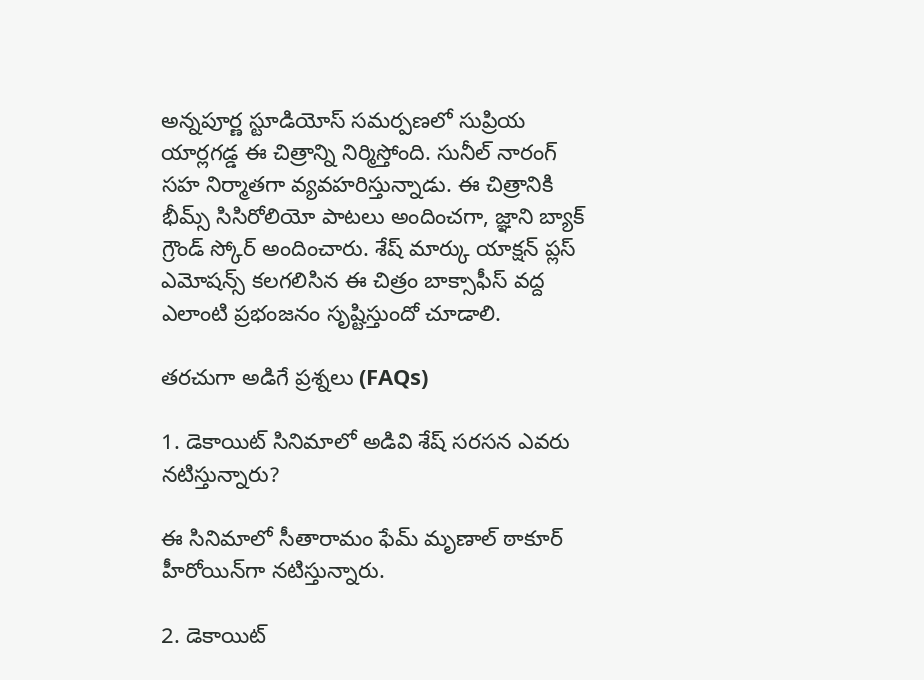అన్నపూర్ణ స్టూడియోస్ సమర్పణలో సుప్రియ యార్లగడ్డ ఈ చిత్రాన్ని నిర్మిస్తోంది. సునీల్ నారంగ్ సహ నిర్మాతగా వ్యవహరిస్తున్నాడు. ఈ చిత్రానికి భీమ్స్ సిసిరోలియో పాటలు అందించగా, జ్ఞాని బ్యాక్ గ్రౌండ్ స్కోర్ అందించారు. శేష్ మార్కు యాక్షన్ ప్లస్ ఎమోషన్స్ కలగలిసిన ఈ చిత్రం బాక్సాఫీస్ వద్ద ఎలాంటి ప్రభంజనం సృష్టిస్తుందో చూడాలి.

తరచుగా అడిగే ప్రశ్నలు (FAQs)

1. డెకాయిట్ సినిమాలో అడివి శేష్ సరసన ఎవరు నటిస్తున్నారు?

ఈ సినిమాలో సీతారామం ఫేమ్ మృణాల్ ఠాకూర్ హీరోయిన్‌గా నటిస్తున్నారు.

2. డెకాయిట్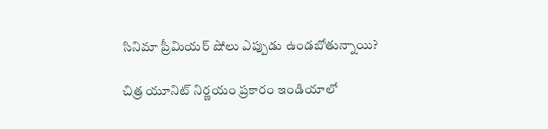సినిమా ప్రీమియర్ షోలు ఎప్పుడు ఉండబోతున్నాయి?

చిత్ర యూనిట్ నిర్ణయం ప్రకారం ఇండియాలో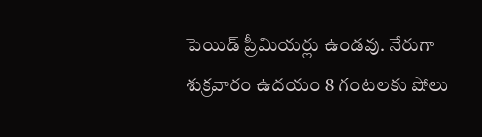పెయిడ్ ప్రీమియర్లు ఉండవు. నేరుగా శుక్రవారం ఉదయం 8 గంటలకు షోలు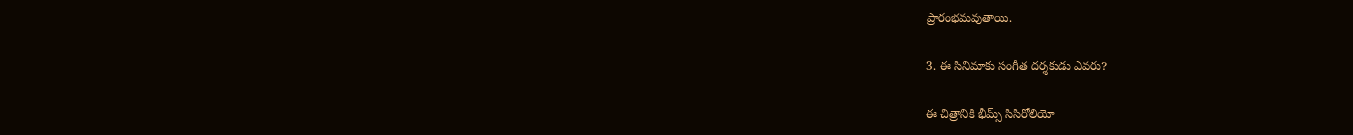ప్రారంభమవుతాయి.

3. ఈ సినిమాకు సంగీత దర్శకుడు ఎవరు?

ఈ చిత్రానికి భీమ్స్ సిసిరోలియో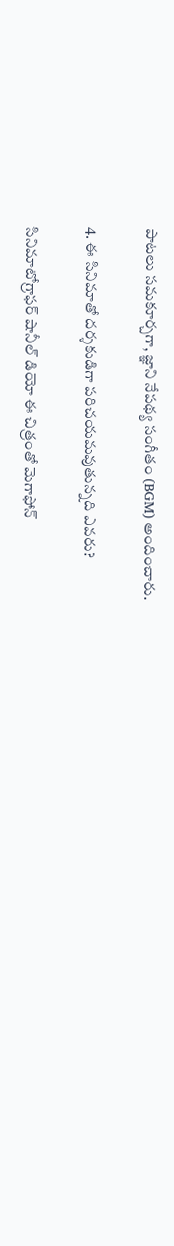పాటలు సమకూర్చగా, జ్ఞాని నేపథ్య సంగీతం (BGM) అందించారు.

4. ఈ సినిమాతో దర్శకుడిగా పరిచయమవుతున్నది ఎవరు?

సినిమాటోగ్రాఫర్ షానీల్ డియో ఈ చిత్రంతో మెగాఫోన్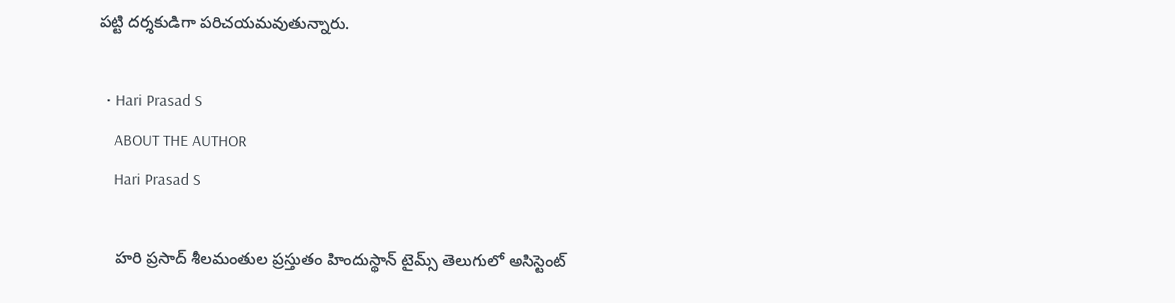పట్టి దర్శకుడిగా పరిచయమవుతున్నారు.

  • Hari Prasad S
    ABOUT THE AUTHOR
    Hari Prasad S

    హరి ప్రసాద్ శీలమంతుల ప్రస్తుతం హిందుస్థాన్ టైమ్స్ తెలుగులో అసిస్టెంట్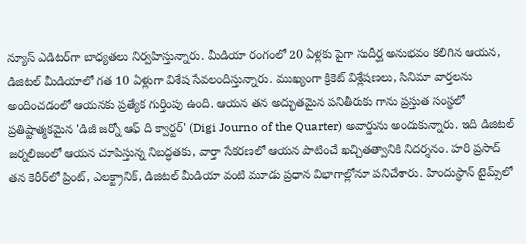న్యూస్ ఎడిటర్‌గా బాధ్యతలు నిర్వహిస్తున్నారు. మీడియా రంగంలో 20 ఏళ్లకు పైగా సుదీర్ఘ అనుభవం కలిగిన ఆయన, డిజిటల్ మీడియాలో గత 10 ఏళ్లుగా విశేష సేవలందిస్తున్నారు. ముఖ్యంగా క్రికెట్ విశ్లేషణలు, సినిమా వార్తలను అందించడంలో ఆయనకు ప్రత్యేక గుర్తింపు ఉంది. ఆయన తన అద్భుతమైన పనితీరుకు గాను ప్రస్తుత సంస్థలో ప్రతిష్టాత్మకమైన 'డిజీ జర్నో ఆఫ్ ది క్వార్టర్' (Digi Journo of the Quarter) అవార్డును అందుకున్నారు. ఇది డిజిటల్ జర్నలిజంలో ఆయన చూపిస్తున్న నిబద్ధతకు, వార్తా సేకరణలో ఆయన పాటించే ఖచ్చితత్వానికి నిదర్శనం. హరి ప్రసాద్ తన కెరీర్‌లో ప్రింట్, ఎలక్ట్రానిక్, డిజిటల్ మీడియా వంటి మూడు ప్రధాన విభాగాల్లోనూ పనిచేశారు. హిందుస్థాన్ టైమ్స్‌లో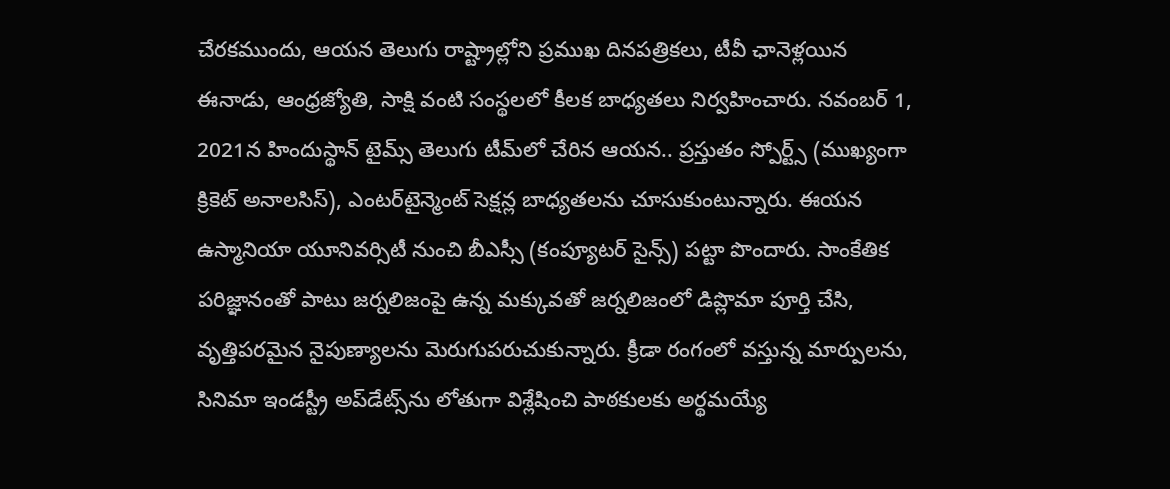చేరకముందు, ఆయన తెలుగు రాష్ట్రాల్లోని ప్రముఖ దినపత్రికలు, టీవీ ఛానెళ్లయిన ఈనాడు, ఆంధ్రజ్యోతి, సాక్షి వంటి సంస్థలలో కీలక బాధ్యతలు నిర్వహించారు. నవంబర్ 1, 2021న హిందుస్థాన్ టైమ్స్ తెలుగు టీమ్‌లో చేరిన ఆయన.. ప్రస్తుతం స్పోర్ట్స్ (ముఖ్యంగా క్రికెట్ అనాలసిస్), ఎంటర్‌టైన్మెంట్ సెక్షన్ల బాధ్యతలను చూసుకుంటున్నారు. ఈయన ఉస్మానియా యూనివర్సిటీ నుంచి బీఎస్సీ (కంప్యూటర్ సైన్స్) పట్టా పొందారు. సాంకేతిక పరిజ్ఞానంతో పాటు జర్నలిజంపై ఉన్న మక్కువతో జర్నలిజంలో డిప్లొమా పూర్తి చేసి, వృత్తిపరమైన నైపుణ్యాలను మెరుగుపరుచుకున్నారు. క్రీడా రంగంలో వస్తున్న మార్పులను, సినిమా ఇండస్ట్రీ అప్‌డేట్స్‌ను లోతుగా విశ్లేషించి పాఠకులకు అర్థమయ్యే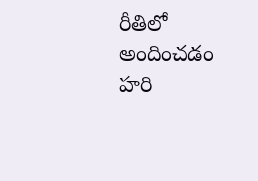రీతిలో అందించడం హరి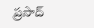ప్రసాద్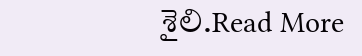శైలి.Read More